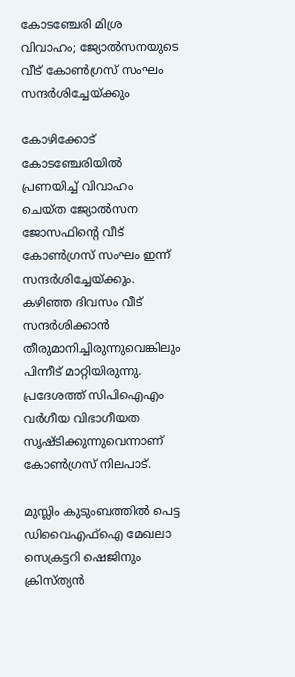കോടഞ്ചേരി മിശ്ര വിവാഹം; ജ്യോല്‍സനയുടെ വീട് കോണ്‍ഗ്രസ് സംഘം സന്ദര്‍ശിച്ചേയ്ക്കും

കോഴിക്കോട് കോടഞ്ചേരിയില്‍ പ്രണയിച്ച് വിവാഹം ചെയ്ത ജ്യോല്‍സന ജോസഫിന്റെ വീട് കോണ്‍ഗ്രസ് സംഘം ഇന്ന് സന്ദര്‍ശിച്ചേയ്ക്കും. കഴിഞ്ഞ ദിവസം വീട് സന്ദര്‍ശിക്കാന്‍ തീരുമാനിച്ചിരുന്നുവെങ്കിലും പിന്നീട് മാറ്റിയിരുന്നു. പ്രദേശത്ത് സിപിഐഎം വര്‍ഗീയ വിഭാഗീയത സൃഷ്ടിക്കുന്നുവെന്നാണ് കോണ്‍ഗ്രസ് നിലപാട്.

മുസ്ലിം കുടുംബത്തില്‍ പെട്ട ഡിവൈഎഫ്‌ഐ മേഖലാ സെക്രട്ടറി ഷെജിനും ക്രിസ്ത്യന്‍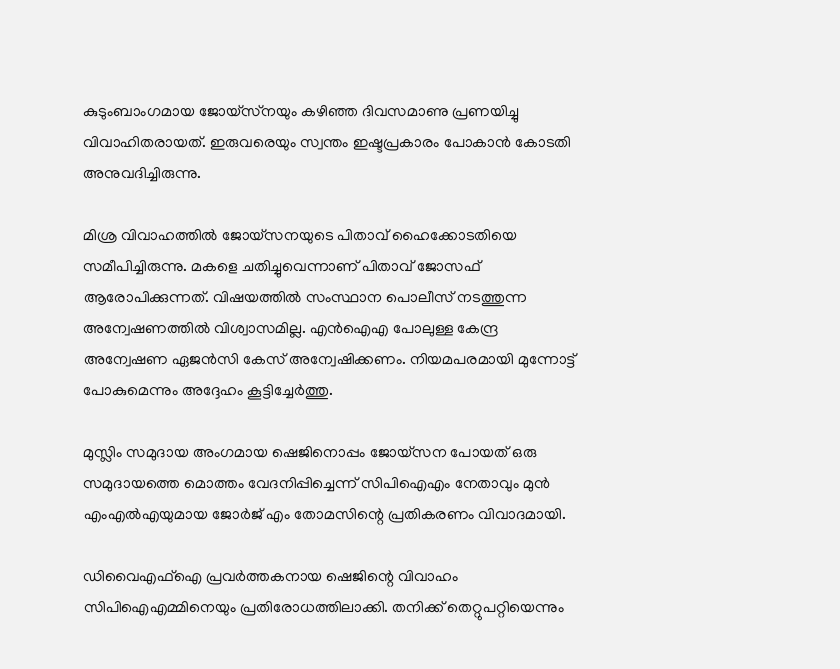കുടുംബാംഗമായ ജോയ്‌സ്‌നയും കഴിഞ്ഞ ദിവസമാണു പ്രണയിച്ചു വിവാഹിതരായത്. ഇരുവരെയും സ്വന്തം ഇഷ്ടപ്രകാരം പോകാന്‍ കോടതി അനുവദിച്ചിരുന്നു.

മിശ്ര വിവാഹത്തില്‍ ജോയ്സനയുടെ പിതാവ് ഹൈക്കോടതിയെ സമീപിച്ചിരുന്നു. മകളെ ചതിച്ചുവെന്നാണ് പിതാവ് ജോസഫ് ആരോപിക്കുന്നത്. വിഷയത്തില്‍ സംസ്ഥാന പൊലീസ് നടത്തുന്ന അന്വേഷണത്തില്‍ വിശ്വാസമില്ല. എന്‍ഐഎ പോലുള്ള കേന്ദ്ര അന്വേഷണ ഏജന്‍സി കേസ് അന്വേഷിക്കണം. നിയമപരമായി മുന്നോട്ട് പോകുമെന്നും അദ്ദേഹം കൂട്ടിച്ചേര്‍ത്തു.

മുസ്ലിം സമുദായ അംഗമായ ഷെജിനൊപ്പം ജോയ്സന പോയത് ഒരു സമുദായത്തെ മൊത്തം വേദനിപ്പിച്ചെന്ന് സിപിഐഎം നേതാവും മുന്‍ എംഎല്‍എയുമായ ജോര്‍ജ് എം തോമസിന്റെ പ്രതികരണം വിവാദമായി.

ഡിവൈഎഫ്ഐ പ്രവര്‍ത്തകനായ ഷെജിന്റെ വിവാഹം സിപിഐഎമ്മിനെയും പ്രതിരോധത്തിലാക്കി. തനിക്ക് തെറ്റുപറ്റിയെന്നും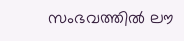സംഭവത്തില്‍ ലൗ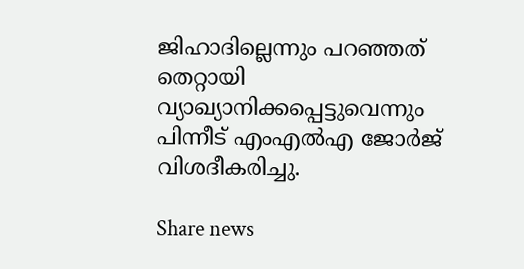ജിഹാദില്ലെന്നും പറഞ്ഞത് തെറ്റായി വ്യാഖ്യാനിക്കപ്പെട്ടുവെന്നും പിന്നീട് എംഎല്‍എ ജോര്‍ജ് വിശദീകരിച്ചു.

Share news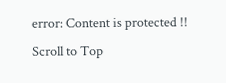error: Content is protected !!
Scroll to Top